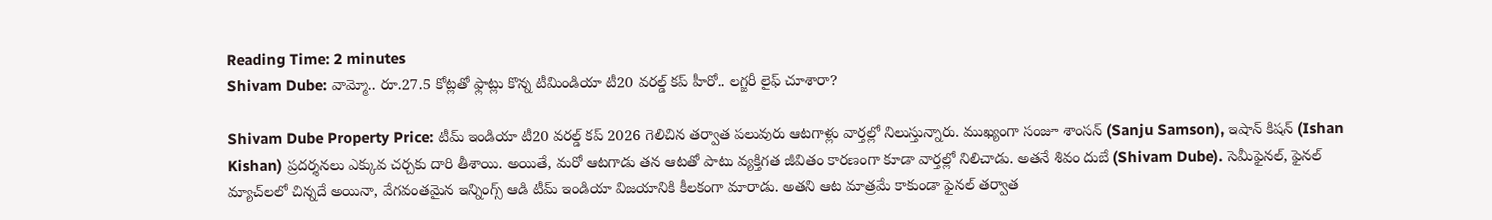Reading Time: 2 minutes
Shivam Dube: వామ్మో.. రూ.27.5 కోట్లతో ఫ్లాట్లు కొన్న టీమిండియా టీ20 వరల్డ్ కప్ హీరో.. లగ్జరీ లైఫ్ చూశారా?

Shivam Dube Property Price: టీమ్ ఇండియా టీ20 వరల్డ్ కప్ 2026 గెలిచిన తర్వాత పలువురు ఆటగాళ్లు వార్తల్లో నిలుస్తున్నారు. ముఖ్యంగా సంజూ శాంసన్ (Sanju Samson), ఇషాన్ కిషన్ (Ishan Kishan) ప్రదర్శనలు ఎక్కువ చర్చకు దారి తీశాయి. అయితే, మరో ఆటగాడు తన ఆటతో పాటు వ్యక్తిగత జీవితం కారణంగా కూడా వార్తల్లో నిలిచాడు. అతనే శివం దుబే (Shivam Dube). సెమీఫైనల్, ఫైనల్ మ్యాచ్‌లలో చిన్నదే అయినా, వేగవంతమైన ఇన్నింగ్స్ ఆడి టీమ్ ఇండియా విజయానికి కీలకంగా మారాడు. అతని ఆట మాత్రమే కాకుండా ఫైనల్ తర్వాత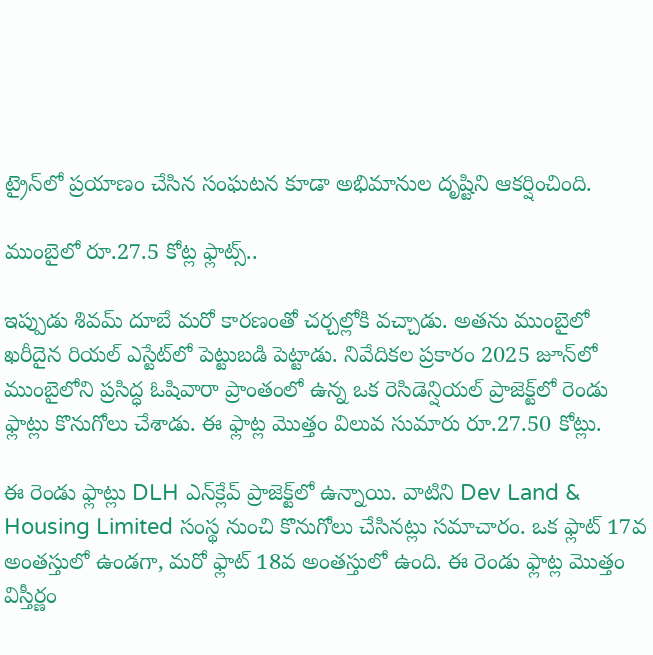ట్రైన్‌లో ప్రయాణం చేసిన సంఘటన కూడా అభిమానుల దృష్టిని ఆకర్షించింది.

ముంబైలో రూ.27.5 కోట్ల ఫ్లాట్స్..

ఇప్పుడు శివమ్ దూబే మరో కారణంతో చర్చల్లోకి వచ్చాడు. అతను ముంబైలో ఖరీదైన రియల్ ఎస్టేట్‌లో పెట్టుబడి పెట్టాడు. నివేదికల ప్రకారం 2025 జూన్‌లో ముంబైలోని ప్రసిద్ధ ఓషివారా ప్రాంతంలో ఉన్న ఒక రెసిడెన్షియల్ ప్రాజెక్ట్‌లో రెండు ఫ్లాట్లు కొనుగోలు చేశాడు. ఈ ఫ్లాట్ల మొత్తం విలువ సుమారు రూ.27.50 కోట్లు.

ఈ రెండు ఫ్లాట్లు DLH ఎన్‌క్లేవ్ ప్రాజెక్ట్‌లో ఉన్నాయి. వాటిని Dev Land & Housing Limited సంస్థ నుంచి కొనుగోలు చేసినట్లు సమాచారం. ఒక ఫ్లాట్ 17వ అంతస్తులో ఉండగా, మరో ఫ్లాట్ 18వ అంతస్తులో ఉంది. ఈ రెండు ఫ్లాట్ల మొత్తం విస్తీర్ణం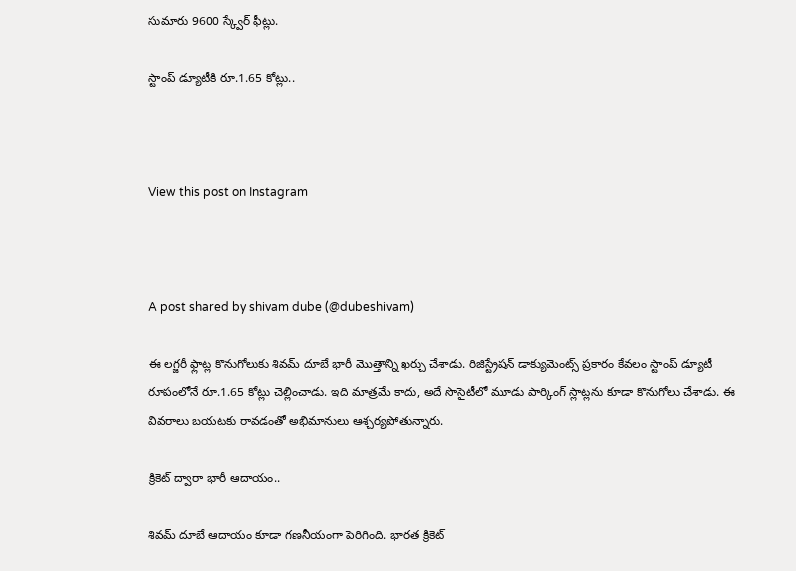సుమారు 9600 స్క్వేర్ ఫీట్లు.

స్టాంప్ డ్యూటీకి రూ.1.65 కోట్లు..



View this post on Instagram



A post shared by shivam dube (@dubeshivam)

ఈ లగ్జరీ ఫ్లాట్ల కొనుగోలుకు శివమ్ దూబే భారీ మొత్తాన్ని ఖర్చు చేశాడు. రిజిస్ట్రేషన్ డాక్యుమెంట్స్ ప్రకారం కేవలం స్టాంప్ డ్యూటీ రూపంలోనే రూ.1.65 కోట్లు చెల్లించాడు. ఇది మాత్రమే కాదు, అదే సొసైటీలో మూడు పార్కింగ్ స్లాట్లను కూడా కొనుగోలు చేశాడు. ఈ వివరాలు బయటకు రావడంతో అభిమానులు ఆశ్చర్యపోతున్నారు.

క్రికెట్ ద్వారా భారీ ఆదాయం..

శివమ్ దూబే ఆదాయం కూడా గణనీయంగా పెరిగింది. భారత క్రికెట్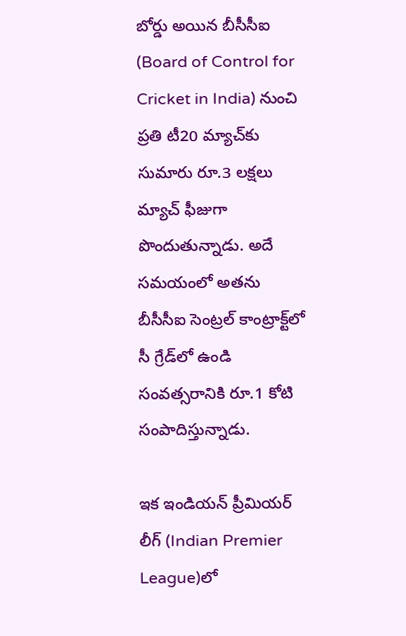బోర్డు అయిన బీసీసీఐ (Board of Control for Cricket in India) నుంచి ప్రతి టీ20 మ్యాచ్‌కు సుమారు రూ.3 లక్షలు మ్యాచ్ ఫీజుగా పొందుతున్నాడు. అదే సమయంలో అతను బీసీసీఐ సెంట్రల్ కాంట్రాక్ట్‌లో సీ గ్రేడ్‌లో ఉండి సంవత్సరానికి రూ.1 కోటి సంపాదిస్తున్నాడు.

ఇక ఇండియన్ ప్రీమియర్ లీగ్ (Indian Premier League)లో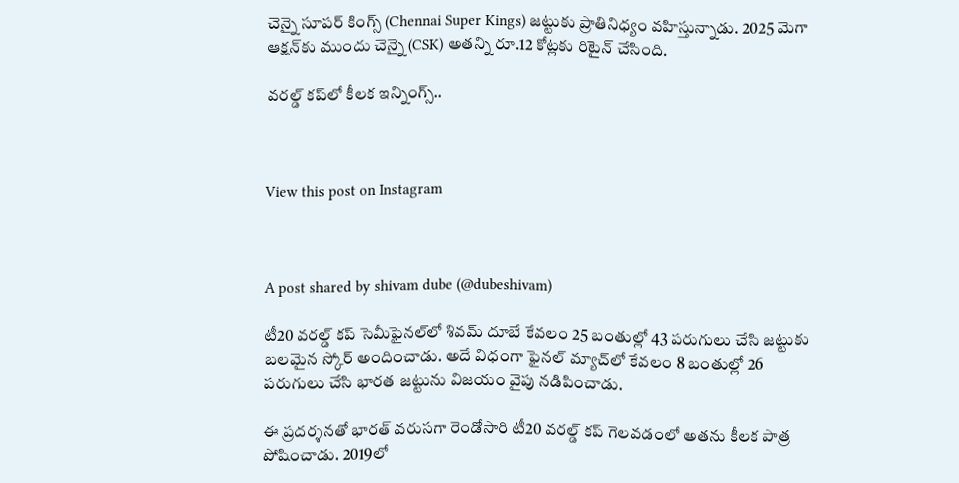చెన్నై సూపర్ కింగ్స్ (Chennai Super Kings) జట్టుకు ప్రాతినిధ్యం వహిస్తున్నాడు. 2025 మెగా ఆక్షన్‌కు ముందు చెన్నై (CSK) అతన్ని రూ.12 కోట్లకు రిటైన్ చేసింది.

వరల్డ్ కప్‌లో కీలక ఇన్నింగ్స్..



View this post on Instagram



A post shared by shivam dube (@dubeshivam)

టీ20 వరల్డ్ కప్ సెమీఫైనల్‌లో శివమ్ దూబే కేవలం 25 బంతుల్లో 43 పరుగులు చేసి జట్టుకు బలమైన స్కోర్ అందించాడు. అదే విధంగా ఫైనల్ మ్యాచ్‌లో కేవలం 8 బంతుల్లో 26 పరుగులు చేసి భారత జట్టును విజయం వైపు నడిపించాడు.

ఈ ప్రదర్శనతో భారత్ వరుసగా రెండోసారి టీ20 వరల్డ్ కప్ గెలవడంలో అతను కీలక పాత్ర పోషించాడు. 2019లో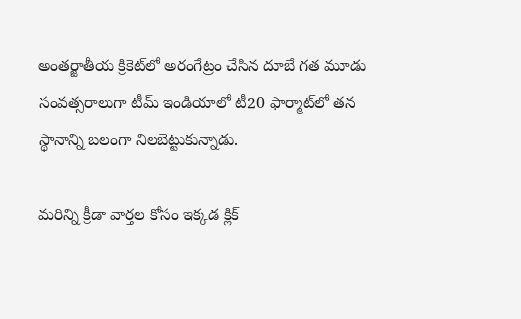అంతర్జాతీయ క్రికెట్‌లో అరంగేట్రం చేసిన దూబే గత మూడు సంవత్సరాలుగా టీమ్ ఇండియాలో టీ20 ఫార్మాట్‌లో తన స్థానాన్ని బలంగా నిలబెట్టుకున్నాడు.

మరిన్ని క్రీడా వార్తల కోసం ఇక్కడ క్లిక్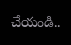చేయండి..